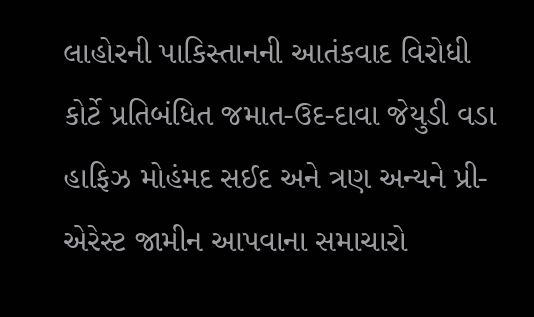લાહોરની પાકિસ્તાનની આતંકવાદ વિરોધી કોર્ટે પ્રતિબંધિત જમાત-ઉદ-દાવા જેયુડી વડા હાફિઝ મોહંમદ સઈદ અને ત્રણ અન્યને પ્રી-એરેસ્ટ જામીન આપવાના સમાચારો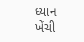ધ્યાન ખેંચી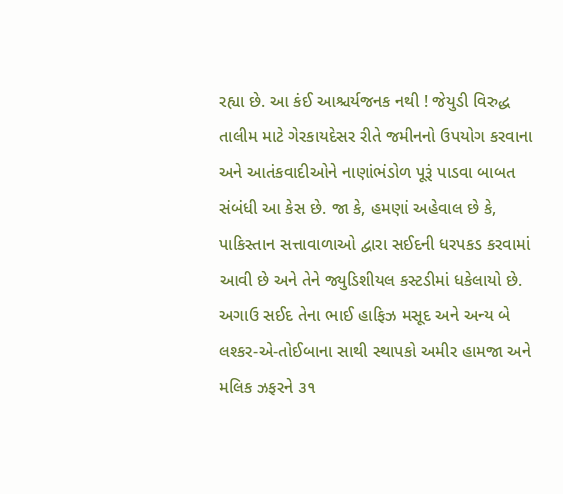રહ્યા છે. આ કંઈ આશ્ચર્યજનક નથી ! જેયુડી વિરુદ્ધ તાલીમ માટે ગેરકાયદેસર રીતે જમીનનો ઉપયોગ કરવાના અને આતંકવાદીઓને નાણાંભંડોળ પૂરૂં પાડવા બાબત સંબંધી આ કેસ છે. જા કે, હમણાં અહેવાલ છે કે, પાકિસ્તાન સત્તાવાળાઓ દ્વારા સઈદની ધરપકડ કરવામાં આવી છે અને તેને જ્યુડિશીયલ કસ્ટડીમાં ધકેલાયો છે. અગાઉ સઈદ તેના ભાઈ હાફિઝ મસૂદ અને અન્ય બે લશ્કર-એ-તોઈબાના સાથી સ્થાપકો અમીર હામજા અને મલિક ઝફરને ૩૧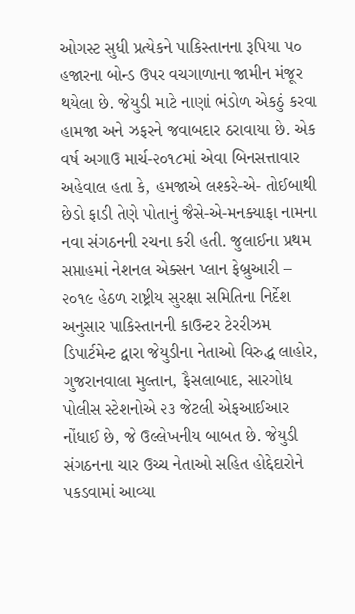ઓગસ્ટ સુધી પ્રત્યેકને પાકિસ્તાનના રૂપિયા ૫૦ હજારના બોન્ડ ઉપર વચગાળાના જામીન મંજૂર થયેલા છે. જેયુડી માટે નાણાં ભંડોળ એકઠું કરવા હામજા અને ઝફરને જવાબદાર ઠરાવાયા છે. એક વર્ષ અગાઉ માર્ચ-૨૦૧૮માં એવા બિનસત્તાવાર અહેવાલ હતા કે, હમજાએ લશ્કરે-એ- તોઈબાથી છેડો ફાડી તેણે પોતાનું જૈસે-એ-મનક્યાફા નામના નવા સંગઠનની રચના કરી હતી. જુલાઈના પ્રથમ સપ્તાહમાં નેશનલ એક્સન પ્લાન ફેબ્રુઆરી – ૨૦૧૯ હેઠળ રાષ્ટ્રીય સુરક્ષા સમિતિના નિર્દેશ અનુસાર પાકિસ્તાનની કાઉન્ટર ટેરરીઝમ ડિપાર્ટમેન્ટ દ્વારા જેયુડીના નેતાઓ વિરુદ્ધ લાહોર, ગુજરાનવાલા મુલ્તાન, ફૈસલાબાદ, સારગોધ પોલીસ સ્ટેશનોએ ૨૩ જેટલી એફઆઈઆર નોંધાઈ છે, જે ઉલ્લેખનીય બાબત છે. જેયુડી સંગઠનના ચાર ઉચ્ચ નેતાઓ સહિત હોદ્દેદારોને પકડવામાં આવ્યા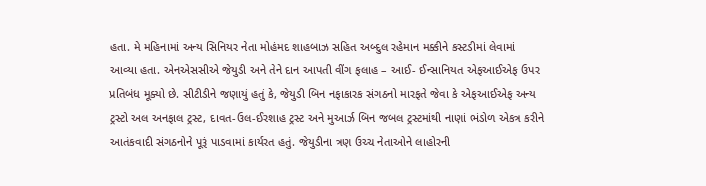હતા. મે મહિનામાં અન્ય સિનિયર નેતા મોહંમદ શાહબાઝ સહિત અબ્દુલ રહેમાન મક્કીને કસ્ટડીમાં લેવામાં આવ્યા હતા. એનએસસીએ જેયુડી અને તેને દાન આપતી વીંગ ફલાહ – આઈ- ઈન્સાનિયત એફઆઈએફ ઉપર પ્રતિબંધ મૂક્યો છે. સીટીડીને જણાયું હતું કે, જેયુડી બિન નફાકારક સંગઠનો મારફતે જેવા કે એફઆઈએફ અન્ય ટ્રસ્ટો અલ અનફાલ ટ્રસ્ટ, દાવત-ઉલ-ઈરશાહ ટ્રસ્ટ અને મુઆર્ઝ બિન જબલ ટ્રસ્ટમાંથી નાણાં ભંડોળ એકત્ર કરીને આતંકવાદી સંગઠનોને પૂરૂં પાડવામાં કાર્યરત હતું. જેયુડીના ત્રણ ઉચ્ચ નેતાઓને લાહોરની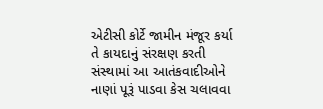એટીસી કોર્ટે જામીન મંજૂર કર્યા તે કાયદાનું સંરક્ષણ કરતી સંસ્થામાં આ આતંકવાદીઓને નાણાં પૂરૂં પાડવા કેસ ચલાવવા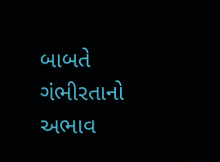બાબતે ગંભીરતાનો અભાવ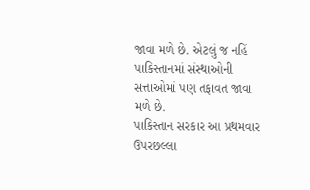જાવા મળે છે. એટલું જ નહિં પાકિસ્તાનમાં સંસ્થાઓની સત્તાઓમાં પણ તફાવત જાવા મળે છે.
પાકિસ્તાન સરકાર આ પ્રથમવાર ઉપરછલ્લા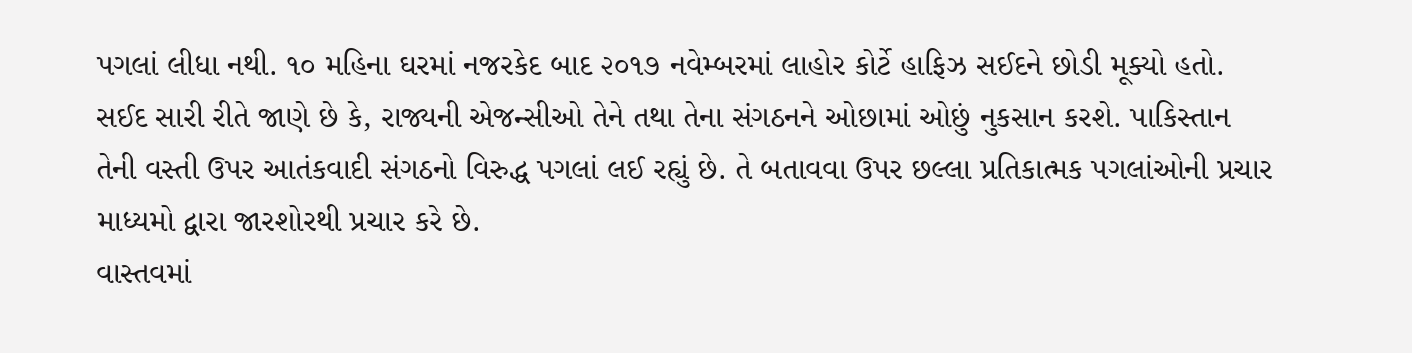પગલાં લીધા નથી. ૧૦ મહિના ઘરમાં નજરકેદ બાદ ૨૦૧૭ નવેમ્બરમાં લાહોર કોર્ટે હાફિઝ સઈદને છોડી મૂક્યો હતો. સઈદ સારી રીતે જાણે છે કે, રાજ્યની એજન્સીઓ તેને તથા તેના સંગઠનને ઓછામાં ઓછું નુકસાન કરશે. પાકિસ્તાન તેની વસ્તી ઉપર આતંકવાદી સંગઠનો વિરુદ્ધ પગલાં લઈ રહ્યું છે. તે બતાવવા ઉપર છલ્લા પ્રતિકાત્મક પગલાંઓની પ્રચાર માધ્યમો દ્વારા જારશોરથી પ્રચાર કરે છે.
વાસ્તવમાં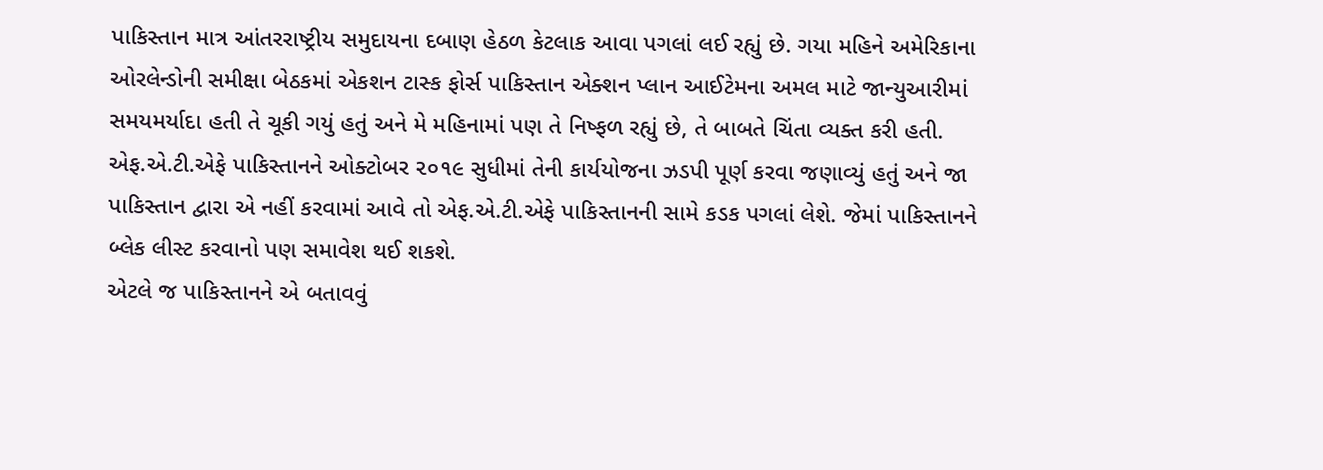પાકિસ્તાન માત્ર આંતરરાષ્ટ્રીય સમુદાયના દબાણ હેઠળ કેટલાક આવા પગલાં લઈ રહ્યું છે. ગયા મહિને અમેરિકાના ઓરલેન્ડોની સમીક્ષા બેઠકમાં એકશન ટાસ્ક ફોર્સ પાકિસ્તાન એક્શન પ્લાન આઈટેમના અમલ માટે જાન્યુઆરીમાં સમયમર્યાદા હતી તે ચૂકી ગયું હતું અને મે મહિનામાં પણ તે નિષ્ફળ રહ્યું છે, તે બાબતે ચિંતા વ્યક્ત કરી હતી.
એફ.એ.ટી.એફે પાકિસ્તાનને ઓક્ટોબર ૨૦૧૯ સુધીમાં તેની કાર્યયોજના ઝડપી પૂર્ણ કરવા જણાવ્યું હતું અને જા પાકિસ્તાન દ્વારા એ નહીં કરવામાં આવે તો એફ.એ.ટી.એફે પાકિસ્તાનની સામે કડક પગલાં લેશે. જેમાં પાકિસ્તાનને બ્લેક લીસ્ટ કરવાનો પણ સમાવેશ થઈ શકશે.
એટલે જ પાકિસ્તાનને એ બતાવવું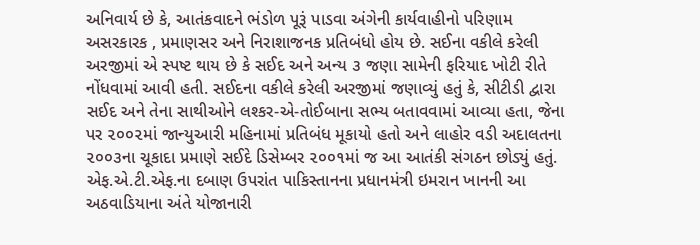અનિવાર્ય છે કે, આતંકવાદને ભંડોળ પૂરૂં પાડવા અંગેની કાર્યવાહીનો પરિણામ અસરકારક , પ્રમાણસર અને નિરાશાજનક પ્રતિબંધો હોય છે. સઈના વકીલે કરેલી અરજીમાં એ સ્પષ્ટ થાય છે કે સઈદ અને અન્ય ૩ જણા સામેની ફરિયાદ ખોટી રીતે નોંધવામાં આવી હતી. સઈદના વકીલે કરેલી અરજીમાં જણાવ્યું હતું કે, સીટીડી દ્વારા સઈદ અને તેના સાથીઓને લશ્કર-એ-તોઈબાના સભ્ય બતાવવામાં આવ્યા હતા, જેના પર ૨૦૦૨માં જાન્યુઆરી મહિનામાં પ્રતિબંધ મૂકાયો હતો અને લાહોર વડી અદાલતના ૨૦૦૩ના ચૂકાદા પ્રમાણે સઈદે ડિસેમ્બર ૨૦૦૧માં જ આ આતંકી સંગઠન છોડ્યું હતું. એફ.એ.ટી.એફ.ના દબાણ ઉપરાંત પાકિસ્તાનના પ્રધાનમંત્રી ઇમરાન ખાનની આ અઠવાડિયાના અંતે યોજાનારી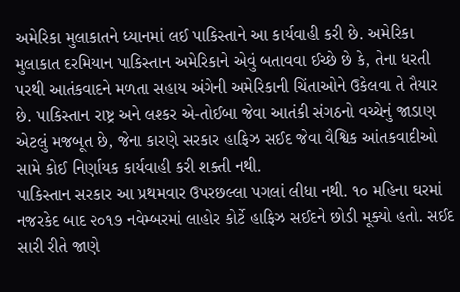અમેરિકા મુલાકાતને ધ્યાનમાં લઈ પાકિસ્તાને આ કાર્યવાહી કરી છે. અમેરિકા મુલાકાત દરમિયાન પાકિસ્તાન અમેરિકાને એવું બતાવવા ઈચ્છે છે કે, તેના ધરતી પરથી આતંકવાદને મળતા સહાય અંગેની અમેરિકાની ચિંતાઓને ઉકેલવા તે તૈયાર છે. પાકિસ્તાન રાષ્ટ્ર અને લશ્કર એ-તોઈબા જેવા આતંકી સંગઠનો વચ્ચેનું જાડાણ એટલું મજબૂત છે, જેના કારણે સરકાર હાફિઝ સઈદ જેવા વૈશ્વિક આંતકવાદીઓ સામે કોઈ નિર્ણાયક કાર્યવાહી કરી શક્તી નથી.
પાકિસ્તાન સરકાર આ પ્રથમવાર ઉપરછલ્લા પગલાં લીધા નથી. ૧૦ મહિના ઘરમાં નજરકેદ બાદ ૨૦૧૭ નવેમ્બરમાં લાહોર કોર્ટે હાફિઝ સઈદને છોડી મૂક્યો હતો. સઈદ સારી રીતે જાણે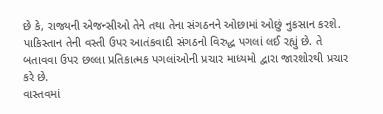છે કે, રાજ્યની એજન્સીઓ તેને તથા તેના સંગઠનને ઓછામાં ઓછું નુકસાન કરશે. પાકિસ્તાન તેની વસ્તી ઉપર આતંકવાદી સંગઠનો વિરુદ્ધ પગલાં લઈ રહ્યું છે. તે બતાવવા ઉપર છલ્લા પ્રતિકાત્મક પગલાંઓની પ્રચાર માધ્યમો દ્વારા જારશોરથી પ્રચાર કરે છે.
વાસ્તવમાં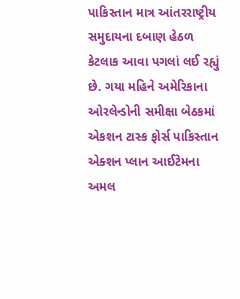પાકિસ્તાન માત્ર આંતરરાષ્ટ્રીય સમુદાયના દબાણ હેઠળ કેટલાક આવા પગલાં લઈ રહ્યું છે. ગયા મહિને અમેરિકાના ઓરલેન્ડોની સમીક્ષા બેઠકમાં એકશન ટાસ્ક ફોર્સ પાકિસ્તાન એક્શન પ્લાન આઈટેમના અમલ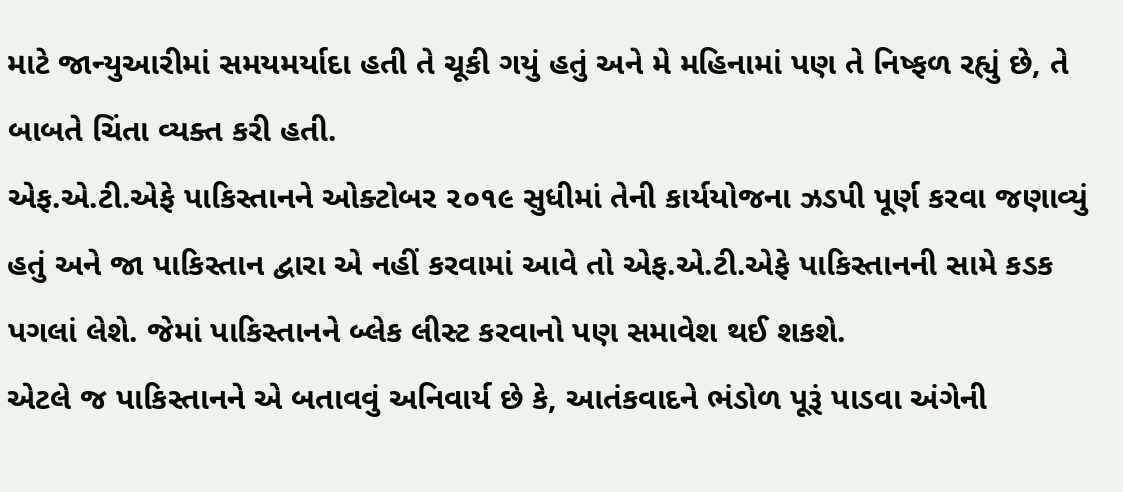માટે જાન્યુઆરીમાં સમયમર્યાદા હતી તે ચૂકી ગયું હતું અને મે મહિનામાં પણ તે નિષ્ફળ રહ્યું છે, તે બાબતે ચિંતા વ્યક્ત કરી હતી.
એફ.એ.ટી.એફે પાકિસ્તાનને ઓક્ટોબર ૨૦૧૯ સુધીમાં તેની કાર્યયોજના ઝડપી પૂર્ણ કરવા જણાવ્યું હતું અને જા પાકિસ્તાન દ્વારા એ નહીં કરવામાં આવે તો એફ.એ.ટી.એફે પાકિસ્તાનની સામે કડક પગલાં લેશે. જેમાં પાકિસ્તાનને બ્લેક લીસ્ટ કરવાનો પણ સમાવેશ થઈ શકશે.
એટલે જ પાકિસ્તાનને એ બતાવવું અનિવાર્ય છે કે, આતંકવાદને ભંડોળ પૂરૂં પાડવા અંગેની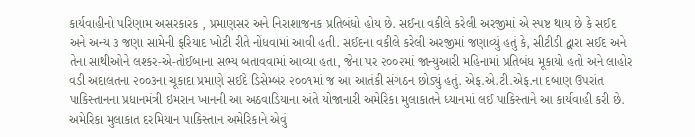કાર્યવાહીનો પરિણામ અસરકારક , પ્રમાણસર અને નિરાશાજનક પ્રતિબંધો હોય છે. સઈના વકીલે કરેલી અરજીમાં એ સ્પષ્ટ થાય છે કે સઈદ અને અન્ય ૩ જણા સામેની ફરિયાદ ખોટી રીતે નોંધવામાં આવી હતી. સઈદના વકીલે કરેલી અરજીમાં જણાવ્યું હતું કે, સીટીડી દ્વારા સઈદ અને તેના સાથીઓને લશ્કર-એ-તોઈબાના સભ્ય બતાવવામાં આવ્યા હતા, જેના પર ૨૦૦૨માં જાન્યુઆરી મહિનામાં પ્રતિબંધ મૂકાયો હતો અને લાહોર વડી અદાલતના ૨૦૦૩ના ચૂકાદા પ્રમાણે સઈદે ડિસેમ્બર ૨૦૦૧માં જ આ આતંકી સંગઠન છોડ્યું હતું. એફ.એ.ટી.એફ.ના દબાણ ઉપરાંત પાકિસ્તાનના પ્રધાનમંત્રી ઇમરાન ખાનની આ અઠવાડિયાના અંતે યોજાનારી અમેરિકા મુલાકાતને ધ્યાનમાં લઈ પાકિસ્તાને આ કાર્યવાહી કરી છે. અમેરિકા મુલાકાત દરમિયાન પાકિસ્તાન અમેરિકાને એવું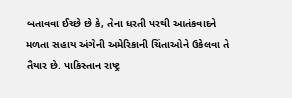બતાવવા ઈચ્છે છે કે, તેના ધરતી પરથી આતંકવાદને મળતા સહાય અંગેની અમેરિકાની ચિંતાઓને ઉકેલવા તે તૈયાર છે. પાકિસ્તાન રાષ્ટ્ર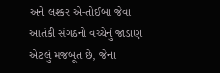અને લશ્કર એ-તોઈબા જેવા આતંકી સંગઠનો વચ્ચેનું જાડાણ એટલું મજબૂત છે, જેના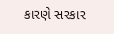કારણે સરકાર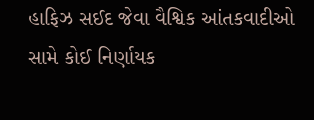હાફિઝ સઈદ જેવા વૈશ્વિક આંતકવાદીઓ સામે કોઈ નિર્ણાયક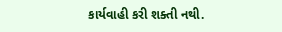કાર્યવાહી કરી શક્તી નથી.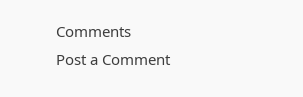Comments
Post a Comment